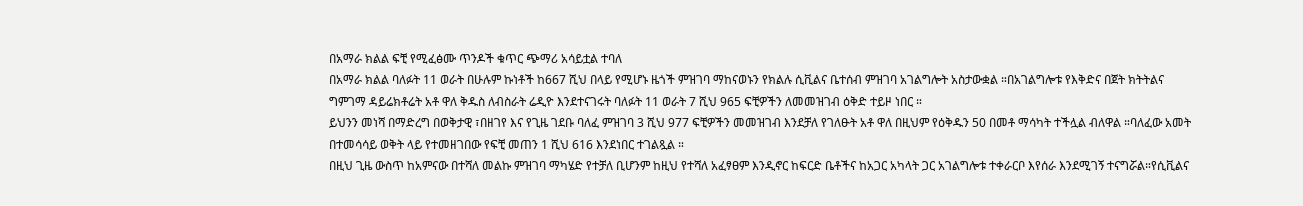በአማራ ክልል ፍቺ የሚፈፅሙ ጥንዶች ቁጥር ጭማሪ አሳይቷል ተባለ
በአማራ ክልል ባለፉት 11 ወራት በሁሉም ኩነቶች ከ667 ሺህ በላይ የሚሆኑ ዜጎች ምዝገባ ማከናወኑን የክልሉ ሲቪልና ቤተሰብ ምዝገባ አገልግሎት አስታውቋል ።በአገልግሎቱ የእቅድና በጀት ክትትልና ግምገማ ዳይሬክቶሬት አቶ ዋለ ቅዱስ ለብስራት ሬዲዮ እንደተናገሩት ባለፉት 11 ወራት 7 ሺህ 965 ፍቺዎችን ለመመዝገብ ዕቅድ ተይዞ ነበር ።
ይህንን መነሻ በማድረግ በወቅታዊ ፣በዘገየ እና የጊዜ ገደቡ ባለፈ ምዝገባ 3 ሺህ 977 ፍቺዎችን መመዝገብ እንደቻለ የገለፁት አቶ ዋለ በዚህም የዕቅዱን 50 በመቶ ማሳካት ተችሏል ብለዋል ።ባለፈው አመት በተመሳሳይ ወቅት ላይ የተመዘገበው የፍቺ መጠን 1 ሺህ 616 እንደነበር ተገልጿል ።
በዚህ ጊዜ ውስጥ ከአምናው በተሻለ መልኩ ምዝገባ ማካሄድ የተቻለ ቢሆንም ከዚህ የተሻለ አፈፃፀም እንዲኖር ከፍርድ ቤቶችና ከአጋር አካላት ጋር አገልግሎቱ ተቀራርቦ እየሰራ እንደሚገኝ ተናግሯል።የሲቪልና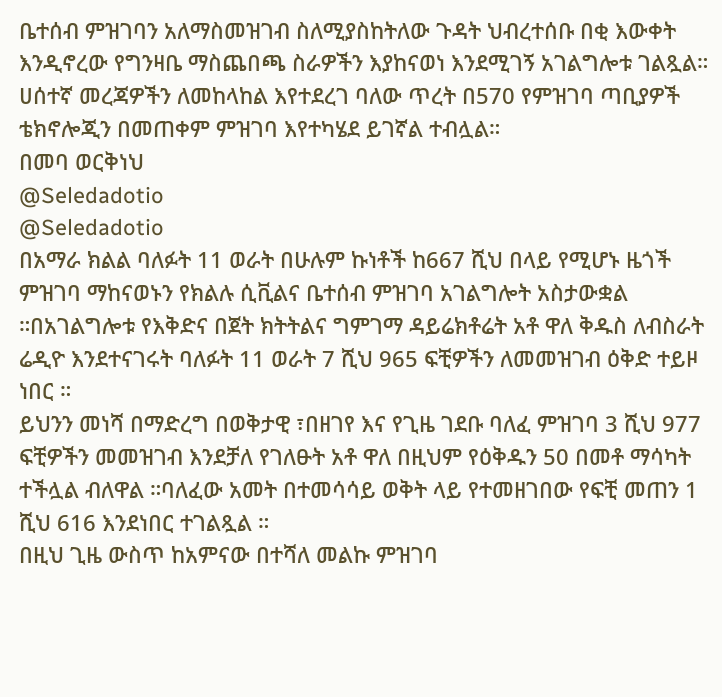ቤተሰብ ምዝገባን አለማስመዝገብ ስለሚያስከትለው ጉዳት ህብረተሰቡ በቂ እውቀት እንዲኖረው የግንዛቤ ማስጨበጫ ስራዎችን እያከናወነ እንደሚገኝ አገልግሎቱ ገልጿል።
ሀሰተኛ መረጃዎችን ለመከላከል እየተደረገ ባለው ጥረት በ570 የምዝገባ ጣቢያዎች ቴክኖሎጂን በመጠቀም ምዝገባ እየተካሄደ ይገኛል ተብሏል።
በመባ ወርቅነህ
@Seledadotio
@Seledadotio
በአማራ ክልል ባለፉት 11 ወራት በሁሉም ኩነቶች ከ667 ሺህ በላይ የሚሆኑ ዜጎች ምዝገባ ማከናወኑን የክልሉ ሲቪልና ቤተሰብ ምዝገባ አገልግሎት አስታውቋል ።በአገልግሎቱ የእቅድና በጀት ክትትልና ግምገማ ዳይሬክቶሬት አቶ ዋለ ቅዱስ ለብስራት ሬዲዮ እንደተናገሩት ባለፉት 11 ወራት 7 ሺህ 965 ፍቺዎችን ለመመዝገብ ዕቅድ ተይዞ ነበር ።
ይህንን መነሻ በማድረግ በወቅታዊ ፣በዘገየ እና የጊዜ ገደቡ ባለፈ ምዝገባ 3 ሺህ 977 ፍቺዎችን መመዝገብ እንደቻለ የገለፁት አቶ ዋለ በዚህም የዕቅዱን 50 በመቶ ማሳካት ተችሏል ብለዋል ።ባለፈው አመት በተመሳሳይ ወቅት ላይ የተመዘገበው የፍቺ መጠን 1 ሺህ 616 እንደነበር ተገልጿል ።
በዚህ ጊዜ ውስጥ ከአምናው በተሻለ መልኩ ምዝገባ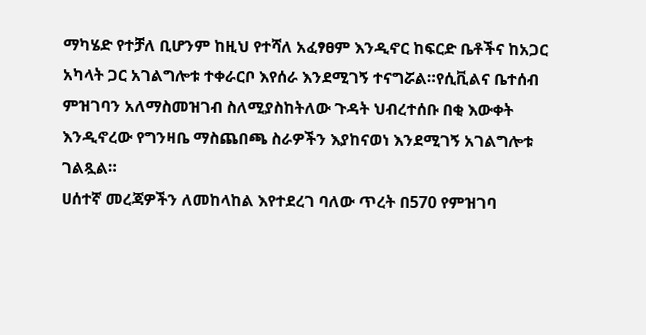ማካሄድ የተቻለ ቢሆንም ከዚህ የተሻለ አፈፃፀም እንዲኖር ከፍርድ ቤቶችና ከአጋር አካላት ጋር አገልግሎቱ ተቀራርቦ እየሰራ እንደሚገኝ ተናግሯል።የሲቪልና ቤተሰብ ምዝገባን አለማስመዝገብ ስለሚያስከትለው ጉዳት ህብረተሰቡ በቂ እውቀት እንዲኖረው የግንዛቤ ማስጨበጫ ስራዎችን እያከናወነ እንደሚገኝ አገልግሎቱ ገልጿል።
ሀሰተኛ መረጃዎችን ለመከላከል እየተደረገ ባለው ጥረት በ570 የምዝገባ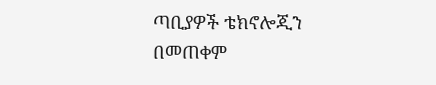ጣቢያዎች ቴክኖሎጂን በመጠቀም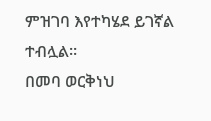ምዝገባ እየተካሄደ ይገኛል ተብሏል።
በመባ ወርቅነህ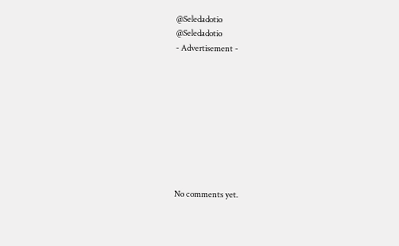@Seledadotio
@Seledadotio
- Advertisement -









No comments yet.